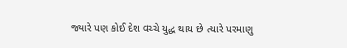જ્યારે પણ કોઈ દેશ વચ્ચે યુદ્ધ થાય છે ત્યારે પરમાણુ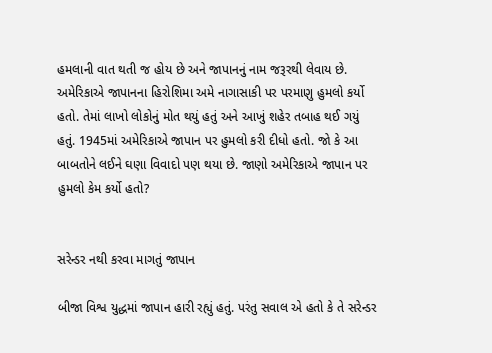હમલાની વાત થતી જ હોય છે અને જાપાનનું નામ જરૂરથી લેવાય છે. અમેરિકાએ જાપાનના હિરોશિમા અમે નાગાસાકી પર પરમાણુ હુમલો કર્યો હતો. તેમાં લાખો લોકોનું મોત થયું હતું અને આખું શહેર તબાહ થઈ ગયું હતું. 1945માં અમેરિકાએ જાપાન પર હુમલો કરી દીધો હતો. જો કે આ બાબતોને લઈને ઘણા વિવાદો પણ થયા છે. જાણો અમેરિકાએ જાપાન પર હુમલો કેમ કર્યો હતો?


સરેન્ડર નથી કરવા માગતું જાપાન

બીજા વિશ્વ યુદ્ધમાં જાપાન હારી રહ્યું હતું. પરંતુ સવાલ એ હતો કે તે સરેન્ડર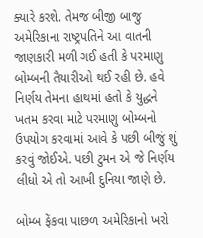ક્યારે કરશે. તેમજ બીજી બાજુ અમેરિકાના રાષ્ટ્રપતિને આ વાતની જાણકારી મળી ગઈ હતી કે પરમાણુ બોમ્બની તૈયારીઓ થઈ રહી છે. હવે નિર્ણય તેમના હાથમાં હતો કે યુદ્ધને ખતમ કરવા માટે પરમાણુ બોમ્બનો ઉપયોગ કરવામાં આવે કે પછી બીજું શું કરવું જોઈએ. પછી ટુમન એ જે નિર્ણય લીધો એ તો આખી દુનિયા જાણે છે.

બોમ્બ ફેંકવા પાછળ અમેરિકાનો ખરો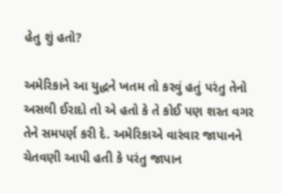હેતુ શું હતો?

અમેરિકાને આ યુદ્ધને ખતમ તો કરવું હતું પરંતુ તેનો અસલી ઈરાદો તો એ હતો કે તે કોઈ પણ શરત વગર તેને સમપર્ણ કરી દે. અમેરિકાએ વારંવાર જાપાનને ચેતવણી આપી હતી કે પરંતુ જાપાન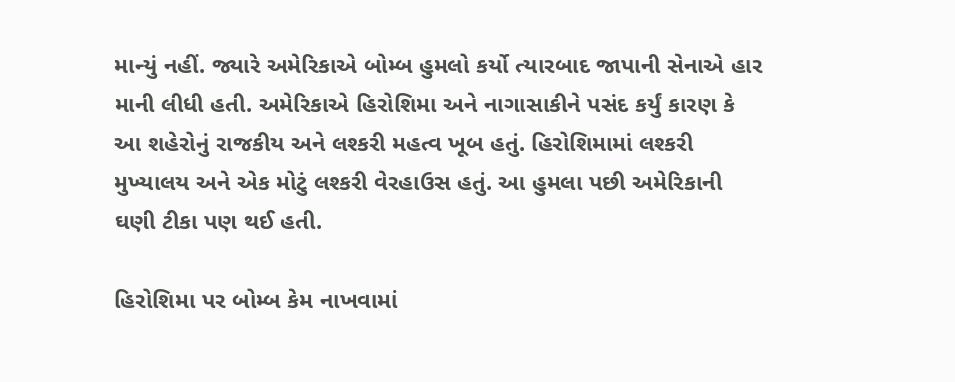માન્યું નહીં. જ્યારે અમેરિકાએ બોમ્બ હુમલો કર્યો ત્યારબાદ જાપાની સેનાએ હાર માની લીધી હતી. અમેરિકાએ હિરોશિમા અને નાગાસાકીને પસંદ કર્યું કારણ કે આ શહેરોનું રાજકીય અને લશ્કરી મહત્વ ખૂબ હતું. હિરોશિમામાં લશ્કરી મુખ્યાલય અને એક મોટું લશ્કરી વેરહાઉસ હતું. આ હુમલા પછી અમેરિકાની ઘણી ટીકા પણ થઈ હતી.

હિરોશિમા પર બોમ્બ કેમ નાખવામાં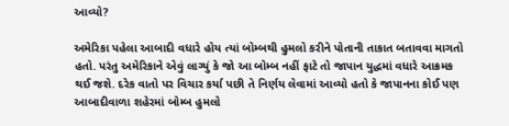આવ્યો?

અમેરિકા પહેલા આબાદી વધારે હોય ત્યાં બોમ્બથી હુમલો કરીને પોતાની તાકાત બતાવવા માગતો હતો. પરંતુ અમેરિકાને એવું લાગ્યું કે જો આ બોમ્બ નહીં ફાટે તો જાપાન યુદ્ધમાં વધારે આક્રમક થઈ જશે. દરેક વાતો પર વિચાર કર્યા પછી તે નિર્ણય લેવામાં આવ્યો હતો કે જાપાનના કોઈ પણ આબાદીવાળા શહેરમાં બોમ્બ હુમલો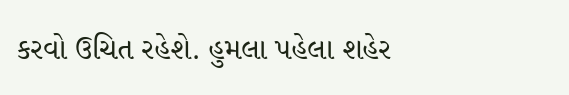કરવો ઉચિત રહેશે. હુમલા પહેલા શહેર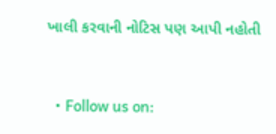ખાલી કરવાની નોટિસ પણ આપી નહોતી


  • Follow us on: